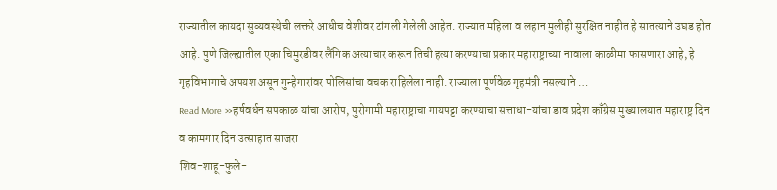राज्यातील कायदा सुव्यवस्थेची लक्तरे आधीच वेशीवर टांगली गेलेली आहेत. राज्यात महिला व लहान मुलीही सुरक्षित नाहीत हे सातत्याने उघड होत आहे. पुणे जिल्ह्यातील एका चिमुरडीवर लैंगिक अत्याचार करून तिची हत्या करण्याचा प्रकार महाराष्ट्राच्या नावाला काळीमा फासणारा आहे, हे गृहविभागाचे अपयश असून गुन्हेगारांवर पोलिसांचा वचक राहिलेला नाही. राज्याला पूर्णवेळ गृहमंत्री नसल्याने …
Read More »हर्षवर्धन सपकाळ यांचा आरोप, पुरोगामी महाराष्ट्राचा गायपट्टा करण्याचा सत्ताधा-यांचा डाव प्रदेश काँग्रेस मुख्यालयात महाराष्ट्र दिन व कामगार दिन उत्साहात साजरा
शिव-शाहू-फुले-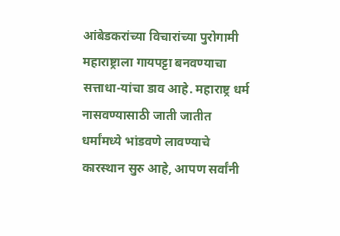आंबेडकरांच्या विचारांच्या पुरोगामी महाराष्ट्राला गायपट्टा बनवण्याचा सत्ताधा-यांचा डाव आहे. महाराष्ट्र धर्म नासवण्यासाठी जाती जातीत धर्मांमध्ये भांडवणे लावण्याचे कारस्थान सुरु आहे, आपण सर्वांनी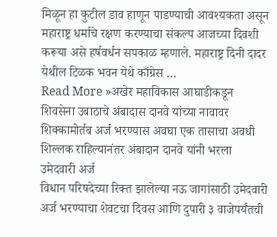मिळून हा कुटील डाव हाणून पाडण्याची आवश्यकता असून महाराष्ट्र धर्माचे रक्षण करण्याचा संकल्प आजच्या दिवशी करूया असे हर्षवर्धन सपकाळ म्हणाले. महाराष्ट्र दिनी दादर येथील टिळक भवन येथे काँग्रेस …
Read More »अखेर महाविकास आघाडीकडून शिवसेना उबाठाचे अंबादास दानवे यांच्या नावावर शिक्कामोर्तब अर्ज भरण्यास अवघा एक तासाचा अवधी शिल्लक राहिल्यानंतर अंबादान दानवे यांनी भरला उमेदवारी अर्ज
विधान परिषदेच्या रिक्त झालेल्या नऊ जागांसाठी उमेदवारी अर्ज भरण्याचा शेवटचा दिवस आणि दुपारी ३ वाजेपर्यंतची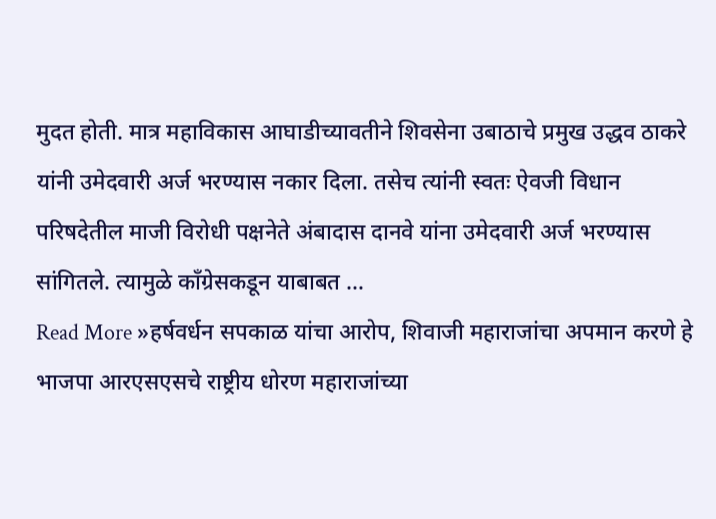मुदत होती. मात्र महाविकास आघाडीच्यावतीने शिवसेना उबाठाचे प्रमुख उद्धव ठाकरे यांनी उमेदवारी अर्ज भरण्यास नकार दिला. तसेच त्यांनी स्वतः ऐवजी विधान परिषदेतील माजी विरोधी पक्षनेते अंबादास दानवे यांना उमेदवारी अर्ज भरण्यास सांगितले. त्यामुळे काँग्रेसकडून याबाबत …
Read More »हर्षवर्धन सपकाळ यांचा आरोप, शिवाजी महाराजांचा अपमान करणे हे भाजपा आरएसएसचे राष्ट्रीय धोरण महाराजांच्या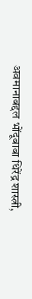अवमानाबद्दल भोंदूबाबा धिरेंद्र शास्त्री,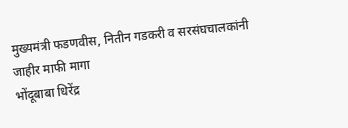मुख्यमंत्री फडणवीस, नितीन गडकरी व सरसंघचालकांनी जाहीर माफी मागा
भोंदूबाबा धिरेंद्र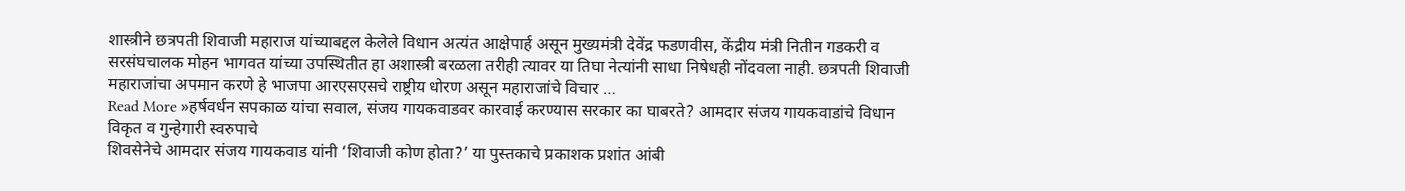शास्त्रीने छत्रपती शिवाजी महाराज यांच्याबद्दल केलेले विधान अत्यंत आक्षेपार्ह असून मुख्यमंत्री देवेंद्र फडणवीस, केंद्रीय मंत्री नितीन गडकरी व सरसंघचालक मोहन भागवत यांच्या उपस्थितीत हा अशास्त्री बरळला तरीही त्यावर या तिघा नेत्यांनी साधा निषेधही नोंदवला नाही. छत्रपती शिवाजी महाराजांचा अपमान करणे हे भाजपा आरएसएसचे राष्ट्रीय धोरण असून महाराजांचे विचार …
Read More »हर्षवर्धन सपकाळ यांचा सवाल, संजय गायकवाडवर कारवाई करण्यास सरकार का घाबरते? आमदार संजय गायकवाडांचे विधान विकृत व गुन्हेगारी स्वरुपाचे
शिवसेनेचे आमदार संजय गायकवाड यांनी ‘शिवाजी कोण होता?’ या पुस्तकाचे प्रकाशक प्रशांत आंबी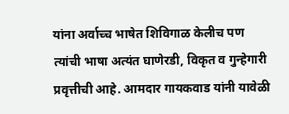यांना अर्वाच्च भाषेत शिविगाळ केलीच पण त्यांची भाषा अत्यंत घाणेरडी, विकृत व गुन्हेगारी प्रवृत्तीची आहे. आमदार गायकवाड यांनी यावेळी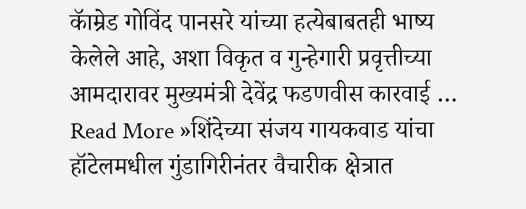कॅाम्रेड गोविंद पानसरे यांच्या हत्येबाबतही भाष्य केलेले आहे, अशा विकृत व गुन्हेगारी प्रवृत्तीच्या आमदारावर मुख्यमंत्री देवेंद्र फडणवीस कारवाई …
Read More »शिंदेच्या संजय गायकवाड यांचा हॉटेलमधील गुंडागिरीनंतर वैचारीक क्षेत्रात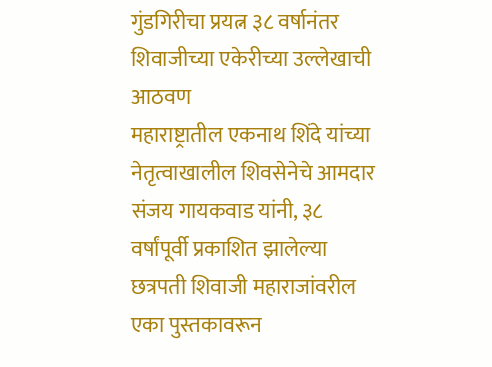गुंडगिरीचा प्रयत्न ३८ वर्षानंतर शिवाजीच्या एकेरीच्या उल्लेखाची आठवण
महाराष्ट्रातील एकनाथ शिंदे यांच्या नेतृत्वाखालील शिवसेनेचे आमदार संजय गायकवाड यांनी, ३८ वर्षांपूर्वी प्रकाशित झालेल्या छत्रपती शिवाजी महाराजांवरील एका पुस्तकावरून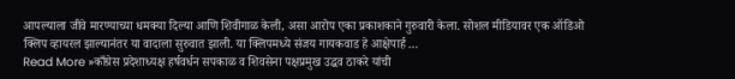आपल्याला जीवे मारण्याच्या धमक्या दिल्या आणि शिवीगाळ केली, असा आरोप एका प्रकाशकाने गुरुवारी केला. सोशल मीडियावर एक ऑडिओ क्लिप व्हायरल झाल्यानंतर या वादाला सुरुवात झाली. या क्लिपमध्ये संजय गायकवाड हे आक्षेपार्ह …
Read More »काँग्रेस प्रदेशाध्यक्ष हर्षवर्धन सपकाळ व शिवसेना पक्षप्रमुख उद्धव ठाकरे यांची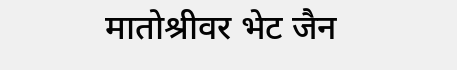मातोश्रीवर भेट जैन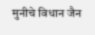मुनीचे विधान जैन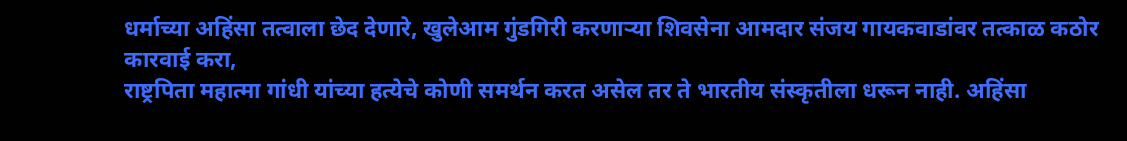धर्माच्या अहिंसा तत्वाला छेद देणारे, खुलेआम गुंडगिरी करणाऱ्या शिवसेना आमदार संजय गायकवाडांवर तत्काळ कठोर कारवाई करा,
राष्ट्रपिता महात्मा गांधी यांच्या हत्येचे कोणी समर्थन करत असेल तर ते भारतीय संस्कृतीला धरून नाही. अहिंसा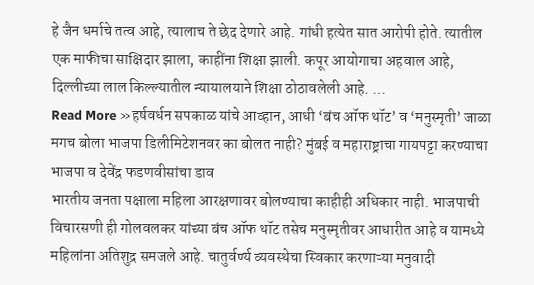हे जैन धर्माचे तत्व आहे, त्यालाच ते छेद देणारे आहे. गांधी हत्येत सात आरोपी होते. त्यातील एक माफीचा साक्षिदार झाला, काहींना शिक्षा झाली. कपूर आयोगाचा अहवाल आहे, दिल्लीच्या लाल किल्ल्यातील न्यायालयाने शिक्षा ठोठावलेली आहे. …
Read More »हर्षवर्धन सपकाळ यांचे आव्हान, आधी ‘बंच ऑफ थॉट’ व ‘मनुस्मृती’ जाळा मगच बोला भाजपा डिलीमिटेशनवर का बोलत नाही? मुंबई व महाराष्ट्राचा गायपट्टा करण्याचा भाजपा व देवेंद्र फडणवीसांचा डाव
भारतीय जनता पक्षाला महिला आरक्षणावर बोलण्याचा काहीही अधिकार नाही. भाजपाची विचारसणी ही गोलवलकर यांच्या बंच ऑफ थॉट तसेच मनुस्मृतीवर आधारीत आहे व यामध्ये महिलांना अतिशुद्र समजले आहे. चातुर्वर्ण्य व्यवस्थेचा स्विकार करणाऱ्या मनुवादी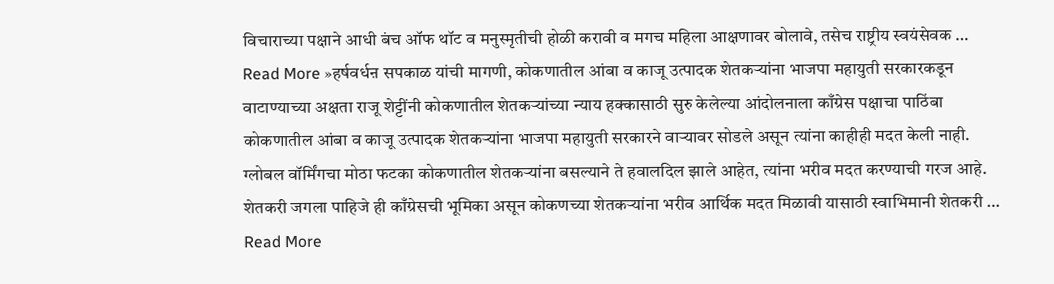विचाराच्या पक्षाने आधी बंच ऑफ थॉट व मनुस्मृतीची होळी करावी व मगच महिला आक्षणावर बोलावे, तसेच राष्ट्रीय स्वयंसेवक …
Read More »हर्षवर्धऩ सपकाळ यांची मागणी, कोकणातील आंबा व काजू उत्पादक शेतकऱ्यांना भाजपा महायुती सरकारकडून वाटाण्याच्या अक्षता राजू शेट्टींनी कोकणातील शेतकऱ्यांच्या न्याय हक्कासाठी सुरु केलेल्या आंदोलनाला काँग्रेस पक्षाचा पाठिंबा
कोकणातील आंबा व काजू उत्पादक शेतकऱ्यांना भाजपा महायुती सरकारने वाऱ्यावर सोडले असून त्यांना काहीही मदत केली नाही. ग्लोबल वॉर्मिंगचा मोठा फटका कोकणातील शेतकऱ्यांना बसल्याने ते हवालदिल झाले आहेत, त्यांना भरीव मदत करण्याची गरज आहे. शेतकरी जगला पाहिजे ही काँग्रेसची भूमिका असून कोकणच्या शेतकऱ्यांना भरीव आर्थिक मदत मिळावी यासाठी स्वाभिमानी शेतकरी …
Read More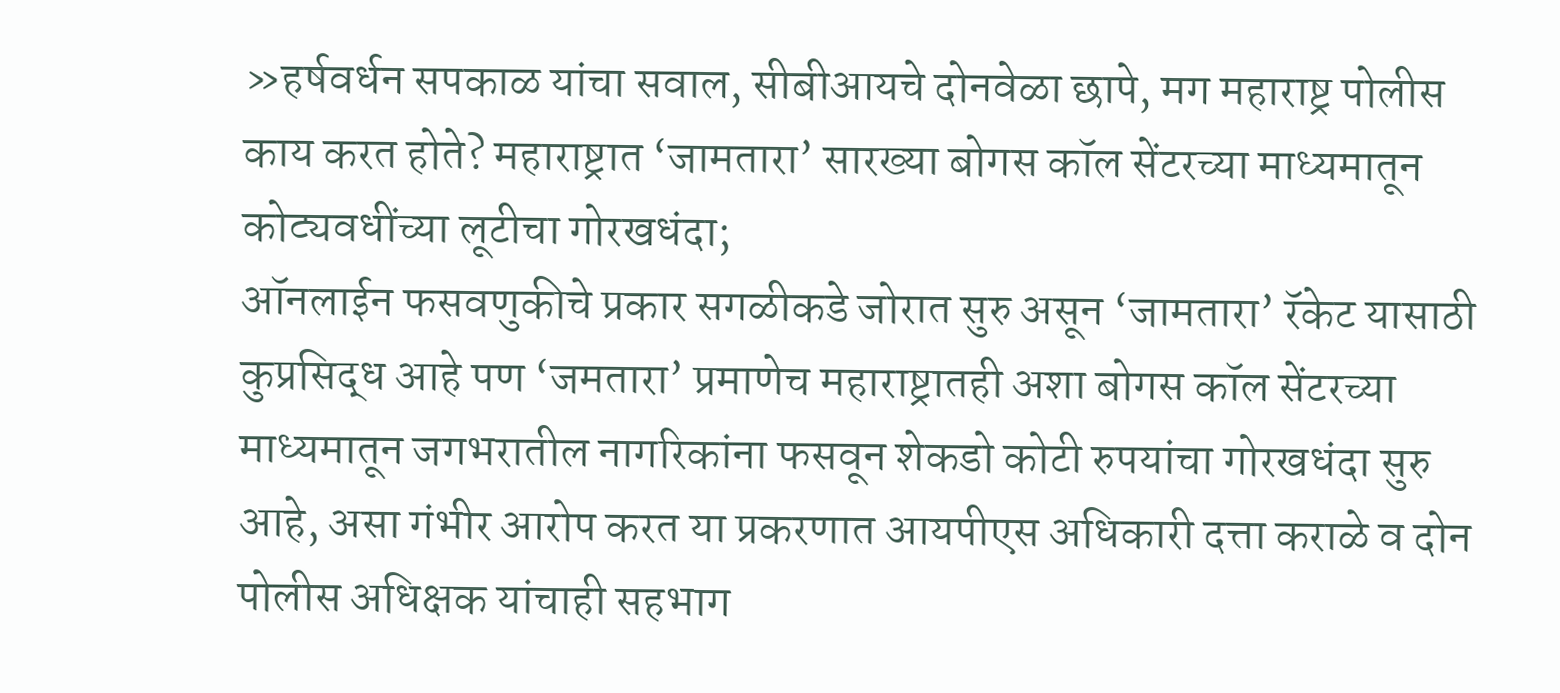»हर्षवर्धन सपकाळ यांचा सवाल, सीबीआयचे दोनवेळा छापे, मग महाराष्ट्र पोलीस काय करत होते? महाराष्ट्रात ‘जामतारा’ सारख्या बोगस कॉल सेंटरच्या माध्यमातून कोट्यवधींच्या लूटीचा गोरखधंदा;
ऑनलाईन फसवणुकीचे प्रकार सगळीकडे जोरात सुरु असून ‘जामतारा’ रॅकेट यासाठी कुप्रसिद्ध आहे पण ‘जमतारा’ प्रमाणेच महाराष्ट्रातही अशा बोगस कॉल सेंटरच्या माध्यमातून जगभरातील नागरिकांना फसवून शेकडो कोटी रुपयांचा गोरखधंदा सुरु आहे, असा गंभीर आरोप करत या प्रकरणात आयपीएस अधिकारी दत्ता कराळे व दोन पोलीस अधिक्षक यांचाही सहभाग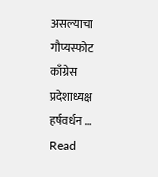असल्याचा गौप्यस्फोट काँग्रेस प्रदेशाध्यक्ष हर्षवर्धन …
Read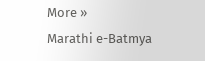More »
Marathi e-Batmya